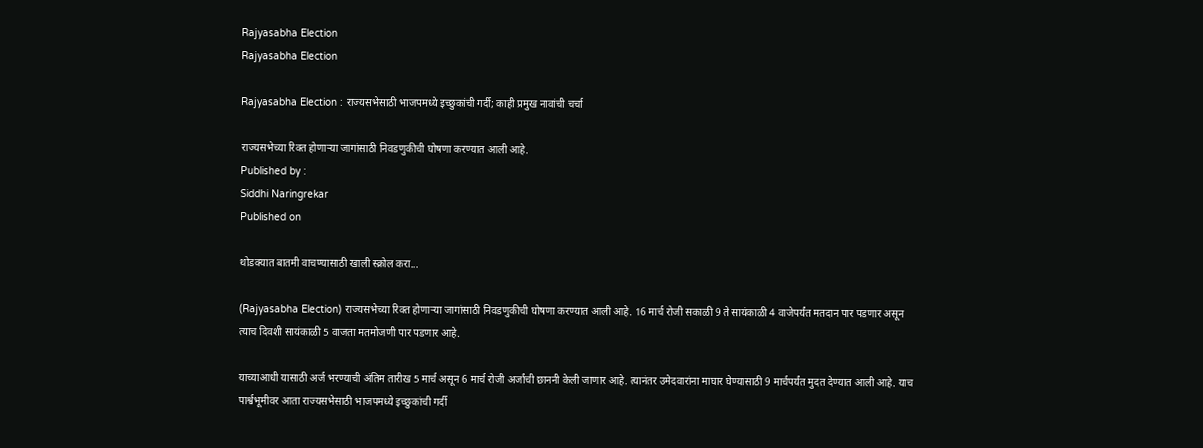Rajyasabha Election
Rajyasabha Election

Rajyasabha Election : राज्यसभेसाठी भाजपमध्ये इच्छुकांची गर्दी; काही प्रमुख नावांची चर्चा

राज्यसभेच्या रिक्त होणाऱ्या जागांसाठी निवडणुकीची घोषणा करण्यात आली आहे.
Published by :
Siddhi Naringrekar
Published on

थोडक्यात बातमी वाचण्यासाठी खाली स्क्रोल करा...

(Rajyasabha Election) राज्यसभेच्या रिक्त होणाऱ्या जागांसाठी निवडणुकीची घोषणा करण्यात आली आहे. 16 मार्च रोजी सकाळी 9 ते सायंकाळी 4 वाजेपर्यंत मतदान पार पडणार असून त्याच दिवशी सायंकाळी 5 वाजता मतमोजणी पार पडणार आहे.

याच्याआधी यासाठी अर्ज भरण्याची अंतिम तारीख 5 मार्च असून 6 मार्च रोजी अर्जांची छाननी केली जाणार आहे. त्यानंतर उमेदवारांना माघार घेण्यासाठी 9 मार्चपर्यंत मुदत देण्यात आली आहे. याच पार्श्वभूमीवर आता राज्यसभेसाठी भाजपमध्ये इच्छुकांची गर्दी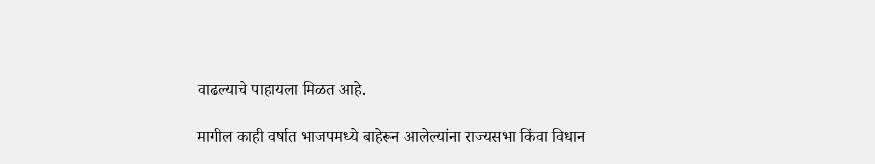वाढल्याचे पाहायला मिळत आहे.

मागील काही वर्षात भाजपमध्ये बाहेरून आलेल्यांना राज्यसभा किंवा विधान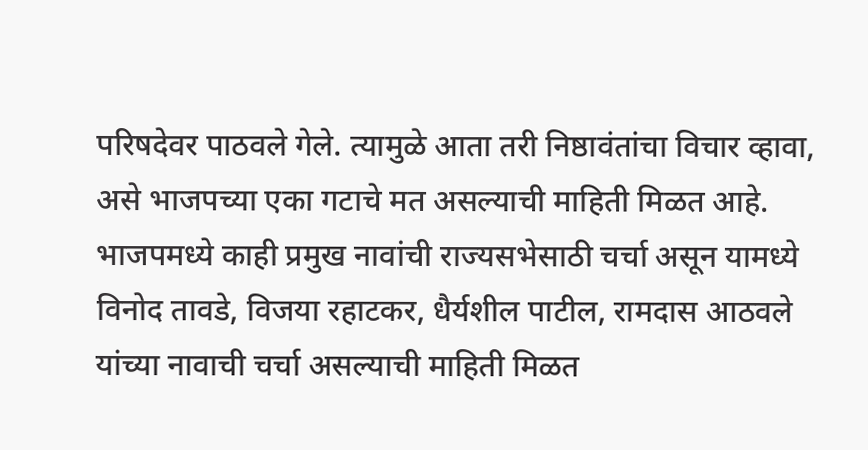परिषदेवर पाठवले गेले. त्यामुळे आता तरी निष्ठावंतांचा विचार व्हावा, असे भाजपच्या एका गटाचे मत असल्याची माहिती मिळत आहे. भाजपमध्ये काही प्रमुख नावांची राज्यसभेसाठी चर्चा असून यामध्ये विनोद तावडे, विजया रहाटकर, धैर्यशील पाटील, रामदास आठवले यांच्या नावाची चर्चा असल्याची माहिती मिळत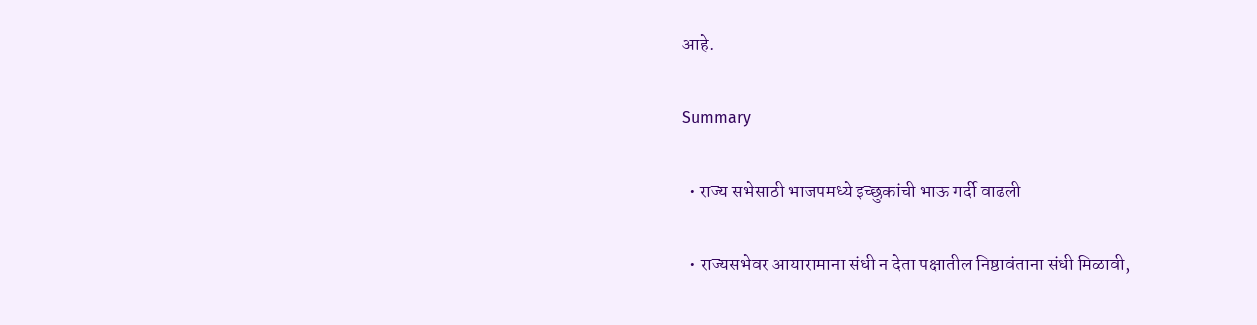आहे.

Summary

  • राज्य सभेसाठी भाजपमध्ये इच्छुकांची भाऊ गर्दी वाढली

  • राज्यसभेवर आयारामाना संधी न देता पक्षातील निष्ठावंताना संधी मिळावी,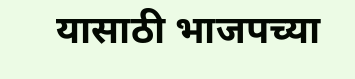यासाठी भाजपच्या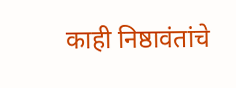काही निष्ठावंतांचे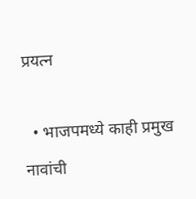प्रयत्न

  • भाजपमध्ये काही प्रमुख नावांची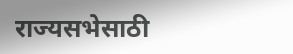राज्यसभेसाठी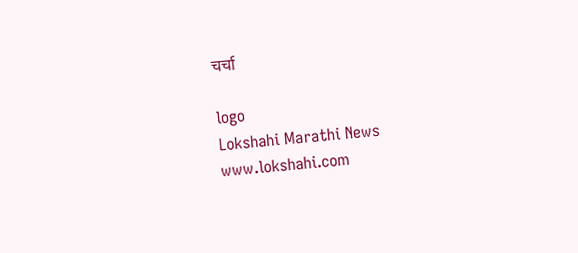चर्चा

logo
Lokshahi Marathi News
www.lokshahi.com